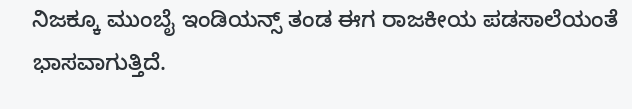ನಿಜಕ್ಕೂ ಮುಂಬೈ ಇಂಡಿಯನ್ಸ್ ತಂಡ ಈಗ ರಾಜಕೀಯ ಪಡಸಾಲೆಯಂತೆ ಭಾಸವಾಗುತ್ತಿದೆ.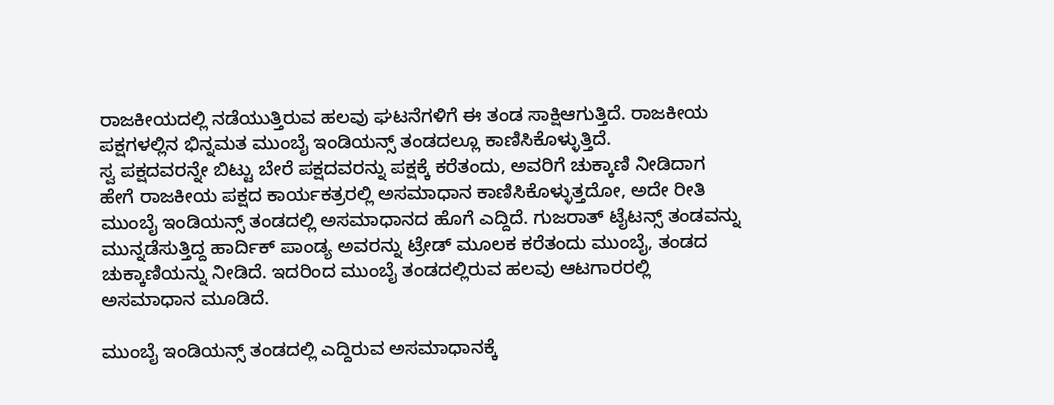ರಾಜಕೀಯದಲ್ಲಿ ನಡೆಯುತ್ತಿರುವ ಹಲವು ಘಟನೆಗಳಿಗೆ ಈ ತಂಡ ಸಾಕ್ಷಿಆಗುತ್ತಿದೆ. ರಾಜಕೀಯ ಪಕ್ಷಗಳಲ್ಲಿನ ಭಿನ್ನಮತ ಮುಂಬೈ ಇಂಡಿಯನ್ಸ್ ತಂಡದಲ್ಲೂ ಕಾಣಿಸಿಕೊಳ್ಳುತ್ತಿದೆ.
ಸ್ವ ಪಕ್ಷದವರನ್ನೇ ಬಿಟ್ಟು ಬೇರೆ ಪಕ್ಷದವರನ್ನು ಪಕ್ಷಕ್ಕೆ ಕರೆತಂದು, ಅವರಿಗೆ ಚುಕ್ಕಾಣಿ ನೀಡಿದಾಗ ಹೇಗೆ ರಾಜಕೀಯ ಪಕ್ಷದ ಕಾರ್ಯಕತ್ರರಲ್ಲಿ ಅಸಮಾಧಾನ ಕಾಣಿಸಿಕೊಳ್ಳುತ್ತದೋ, ಅದೇ ರೀತಿ ಮುಂಬೈ ಇಂಡಿಯನ್ಸ್ ತಂಡದಲ್ಲಿ ಅಸಮಾಧಾನದ ಹೊಗೆ ಎದ್ದಿದೆ. ಗುಜರಾತ್ ಟೈಟನ್ಸ್ ತಂಡವನ್ನು ಮುನ್ನಡೆಸುತ್ತಿದ್ದ ಹಾರ್ದಿಕ್ ಪಾಂಡ್ಯ ಅವರನ್ನು ಟ್ರೇಡ್ ಮೂಲಕ ಕರೆತಂದು ಮುಂಬೈ, ತಂಡದ ಚುಕ್ಕಾಣಿಯನ್ನು ನೀಡಿದೆ. ಇದರಿಂದ ಮುಂಬೈ ತಂಡದಲ್ಲಿರುವ ಹಲವು ಆಟಗಾರರಲ್ಲಿ ಅಸಮಾಧಾನ ಮೂಡಿದೆ.

ಮುಂಬೈ ಇಂಡಿಯನ್ಸ್ ತಂಡದಲ್ಲಿ ಎದ್ದಿರುವ ಅಸಮಾಧಾನಕ್ಕೆ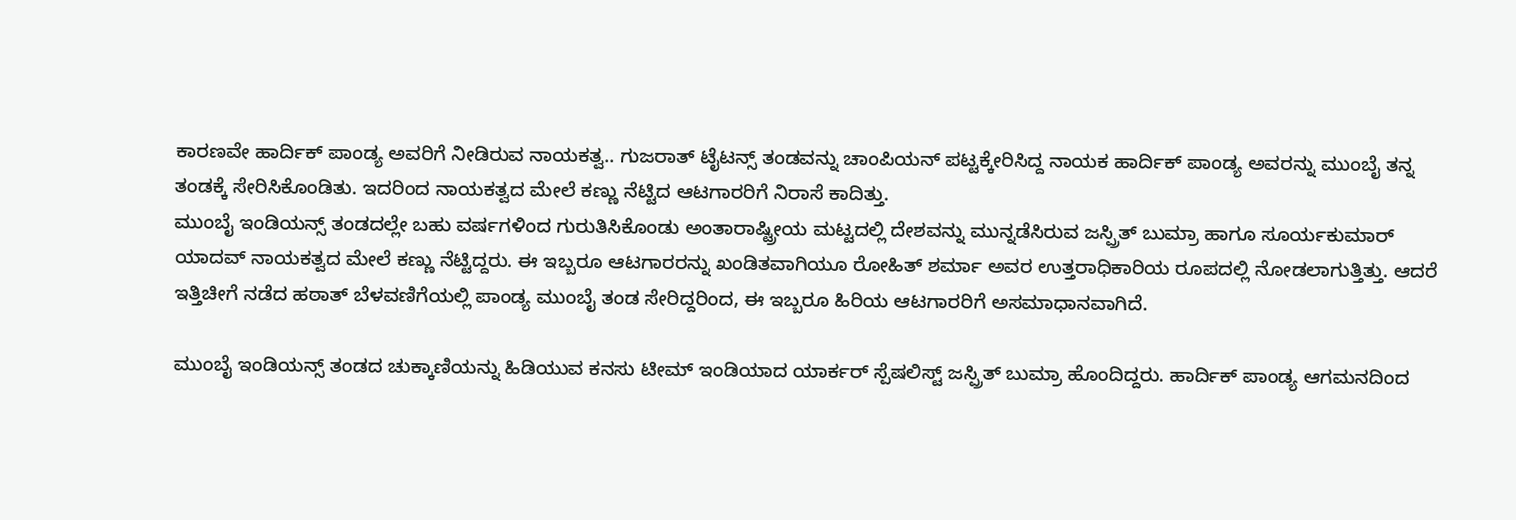ಕಾರಣವೇ ಹಾರ್ದಿಕ್ ಪಾಂಡ್ಯ ಅವರಿಗೆ ನೀಡಿರುವ ನಾಯಕತ್ವ.. ಗುಜರಾತ್ ಟೈಟನ್ಸ್ ತಂಡವನ್ನು ಚಾಂಪಿಯನ್ ಪಟ್ಟಕ್ಕೇರಿಸಿದ್ದ ನಾಯಕ ಹಾರ್ದಿಕ್ ಪಾಂಡ್ಯ ಅವರನ್ನು ಮುಂಬೈ ತನ್ನ ತಂಡಕ್ಕೆ ಸೇರಿಸಿಕೊಂಡಿತು. ಇದರಿಂದ ನಾಯಕತ್ವದ ಮೇಲೆ ಕಣ್ಣು ನೆಟ್ಟಿದ ಆಟಗಾರರಿಗೆ ನಿರಾಸೆ ಕಾದಿತ್ತು.
ಮುಂಬೈ ಇಂಡಿಯನ್ಸ್ ತಂಡದಲ್ಲೇ ಬಹು ವರ್ಷಗಳಿಂದ ಗುರುತಿಸಿಕೊಂಡು ಅಂತಾರಾಷ್ಟ್ರೀಯ ಮಟ್ಟದಲ್ಲಿ ದೇಶವನ್ನು ಮುನ್ನಡೆಸಿರುವ ಜಸ್ಪ್ರಿತ್ ಬುಮ್ರಾ ಹಾಗೂ ಸೂರ್ಯಕುಮಾರ್ ಯಾದವ್ ನಾಯಕತ್ವದ ಮೇಲೆ ಕಣ್ಣು ನೆಟ್ಟಿದ್ದರು. ಈ ಇಬ್ಬರೂ ಆಟಗಾರರನ್ನು ಖಂಡಿತವಾಗಿಯೂ ರೋಹಿತ್ ಶರ್ಮಾ ಅವರ ಉತ್ತರಾಧಿಕಾರಿಯ ರೂಪದಲ್ಲಿ ನೋಡಲಾಗುತ್ತಿತ್ತು. ಆದರೆ ಇತ್ತಿಚೀಗೆ ನಡೆದ ಹಠಾತ್ ಬೆಳವಣಿಗೆಯಲ್ಲಿ ಪಾಂಡ್ಯ ಮುಂಬೈ ತಂಡ ಸೇರಿದ್ದರಿಂದ, ಈ ಇಬ್ಬರೂ ಹಿರಿಯ ಆಟಗಾರರಿಗೆ ಅಸಮಾಧಾನವಾಗಿದೆ.

ಮುಂಬೈ ಇಂಡಿಯನ್ಸ್ ತಂಡದ ಚುಕ್ಕಾಣಿಯನ್ನು ಹಿಡಿಯುವ ಕನಸು ಟೀಮ್ ಇಂಡಿಯಾದ ಯಾರ್ಕರ್ ಸ್ಪೆಷಲಿಸ್ಟ್ ಜಸ್ಪ್ರಿತ್ ಬುಮ್ರಾ ಹೊಂದಿದ್ದರು. ಹಾರ್ದಿಕ್ ಪಾಂಡ್ಯ ಆಗಮನದಿಂದ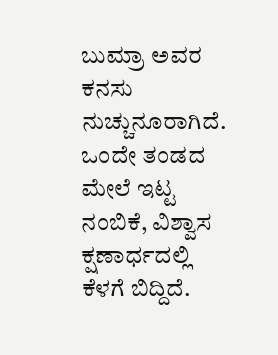ಬುಮ್ರಾ ಅವರ ಕನಸು ನುಚ್ಚುನೂರಾಗಿದೆ. ಒಂದೇ ತಂಡದ ಮೇಲೆ ಇಟ್ಟ ನಂಬಿಕೆ, ವಿಶ್ವಾಸ ಕ್ಷಣಾರ್ಧದಲ್ಲಿ ಕೆಳಗೆ ಬಿದ್ದಿದೆ.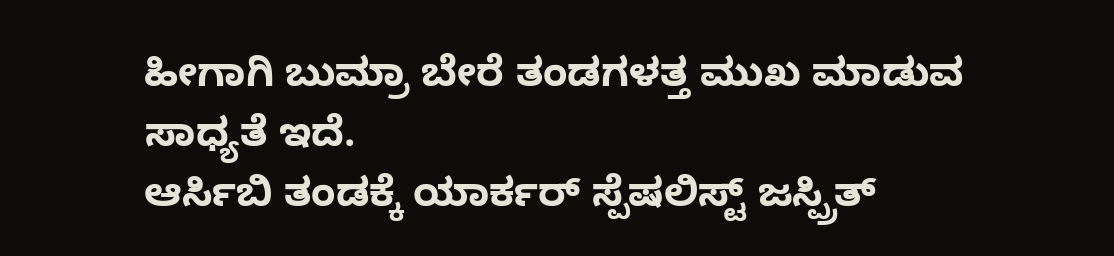ಹೀಗಾಗಿ ಬುಮ್ರಾ ಬೇರೆ ತಂಡಗಳತ್ತ ಮುಖ ಮಾಡುವ ಸಾಧ್ಯತೆ ಇದೆ.
ಆರ್ಸಿಬಿ ತಂಡಕ್ಕೆ ಯಾರ್ಕರ್ ಸ್ಪೆಷಲಿಸ್ಟ್ ಜಸ್ಪ್ರಿತ್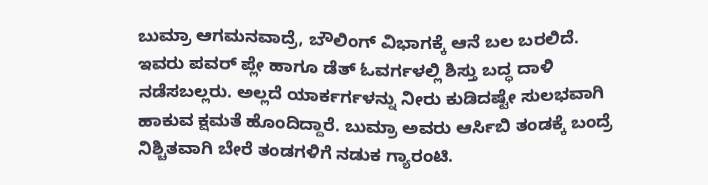ಬುಮ್ರಾ ಆಗಮನವಾದ್ರೆ, ಬೌಲಿಂಗ್ ವಿಭಾಗಕ್ಕೆ ಆನೆ ಬಲ ಬರಲಿದೆ. ಇವರು ಪವರ್ ಪ್ಲೇ ಹಾಗೂ ಡೆತ್ ಓವರ್ಗಳಲ್ಲಿ ಶಿಸ್ತು ಬದ್ಧ ದಾಳಿ ನಡೆಸಬಲ್ಲರು. ಅಲ್ಲದೆ ಯಾರ್ಕರ್ಗಳನ್ನು ನೀರು ಕುಡಿದಷ್ಟೇ ಸುಲಭವಾಗಿ ಹಾಕುವ ಕ್ಷಮತೆ ಹೊಂದಿದ್ದಾರೆ. ಬುಮ್ರಾ ಅವರು ಆರ್ಸಿಬಿ ತಂಡಕ್ಕೆ ಬಂದ್ರೆ ನಿಶ್ಚಿತವಾಗಿ ಬೇರೆ ತಂಡಗಳಿಗೆ ನಡುಕ ಗ್ಯಾರಂಟಿ.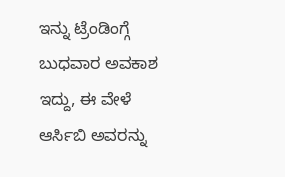ಇನ್ನು ಟ್ರೆಂಡಿಂಗ್ಗೆ ಬುಧವಾರ ಅವಕಾಶ ಇದ್ದು, ಈ ವೇಳೆ ಆರ್ಸಿಬಿ ಅವರನ್ನು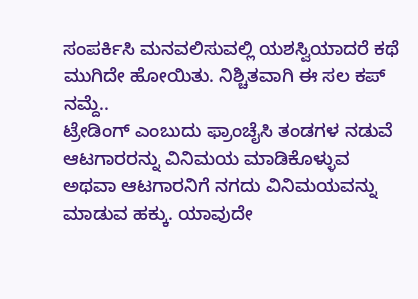ಸಂಪರ್ಕಿಸಿ ಮನವಲಿಸುವಲ್ಲಿ ಯಶಸ್ವಿಯಾದರೆ ಕಥೆ ಮುಗಿದೇ ಹೋಯಿತು. ನಿಶ್ಚಿತವಾಗಿ ಈ ಸಲ ಕಪ್ ನಮ್ದೆ..
ಟ್ರೇಡಿಂಗ್ ಎಂಬುದು ಫ್ರಾಂಚೈಸಿ ತಂಡಗಳ ನಡುವೆ ಆಟಗಾರರನ್ನು ವಿನಿಮಯ ಮಾಡಿಕೊಳ್ಳುವ ಅಥವಾ ಆಟಗಾರನಿಗೆ ನಗದು ವಿನಿಮಯವನ್ನು ಮಾಡುವ ಹಕ್ಕು. ಯಾವುದೇ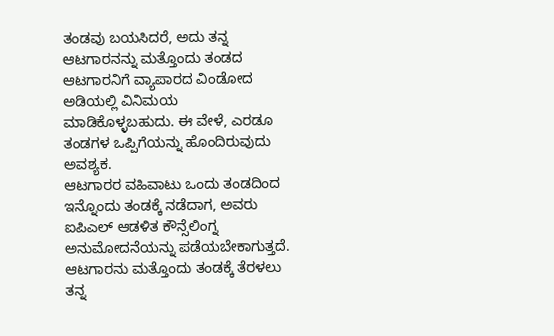ತಂಡವು ಬಯಸಿದರೆ, ಅದು ತನ್ನ ಆಟಗಾರನನ್ನು ಮತ್ತೊಂದು ತಂಡದ ಆಟಗಾರನಿಗೆ ವ್ಯಾಪಾರದ ವಿಂಡೋದ ಅಡಿಯಲ್ಲಿ ವಿನಿಮಯ ಮಾಡಿಕೊಳ್ಳಬಹುದು. ಈ ವೇಳೆ, ಎರಡೂ ತಂಡಗಳ ಒಪ್ಪಿಗೆಯನ್ನು ಹೊಂದಿರುವುದು ಅವಶ್ಯಕ.
ಆಟಗಾರರ ವಹಿವಾಟು ಒಂದು ತಂಡದಿಂದ ಇನ್ನೊಂದು ತಂಡಕ್ಕೆ ನಡೆದಾಗ, ಅವರು ಐಪಿಎಲ್ ಆಡಳಿತ ಕೌನ್ಸೆಲಿಂಗ್ನ ಅನುಮೋದನೆಯನ್ನು ಪಡೆಯಬೇಕಾಗುತ್ತದೆ. ಆಟಗಾರನು ಮತ್ತೊಂದು ತಂಡಕ್ಕೆ ತೆರಳಲು ತನ್ನ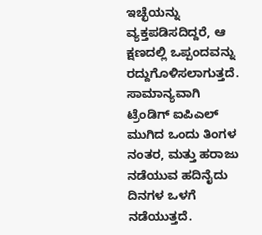ಇಚ್ಛೆಯನ್ನು ವ್ಯಕ್ತಪಡಿಸದಿದ್ದರೆ, ಆ ಕ್ಷಣದಲ್ಲಿ ಒಪ್ಪಂದವನ್ನು ರದ್ದುಗೊಳಿಸಲಾಗುತ್ತದೆ.
ಸಾಮಾನ್ಯವಾಗಿ ಟ್ರೆಂಡಿಗ್ ಐಪಿಎಲ್ ಮುಗಿದ ಒಂದು ತಿಂಗಳ ನಂತರ, ಮತ್ತು ಹರಾಜು ನಡೆಯುವ ಹದಿನೈದು ದಿನಗಳ ಒಳಗೆ ನಡೆಯುತ್ತದೆ.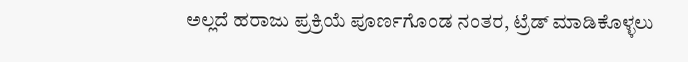ಅಲ್ಲದೆ ಹರಾಜು ಪ್ರಕ್ರಿಯೆ ಪೂರ್ಣಗೊಂಡ ನಂತರ, ಟ್ರೆಡ್ ಮಾಡಿಕೊಳ್ಳಲು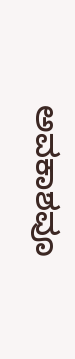ಅವಕಾಶವೂ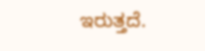ಇರುತ್ತದೆ.